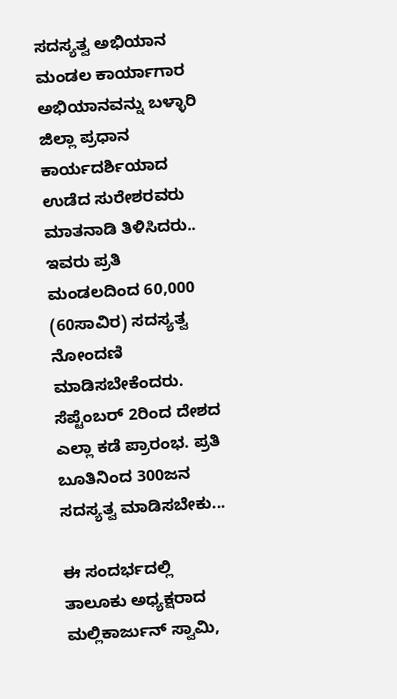ಸದಸ್ಯತ್ವ ಅಭಿಯಾನ ಮಂಡಲ ಕಾರ್ಯಾಗಾರ ಅಭಿಯಾನವನ್ನು ಬಳ್ಳಾರಿ ಜಿಲ್ಲಾ ಪ್ರಧಾನ ಕಾರ್ಯದರ್ಶಿಯಾದ ಉಡೆದ ಸುರೇಶರವರು ಮಾತನಾಡಿ ತಿಳಿಸಿದರು..
ಇವರು ಪ್ರತಿ ಮಂಡಲದಿಂದ 60,000 (60ಸಾವಿರ) ಸದಸ್ಯತ್ವ ನೋಂದಣಿ ಮಾಡಿಸಬೇಕೆಂದರು. ಸೆಪ್ಟೆಂಬರ್ 2ರಿಂದ ದೇಶದ ಎಲ್ಲಾ ಕಡೆ ಪ್ರಾರಂಭ. ಪ್ರತಿ ಬೂತಿನಿಂದ 300ಜನ ಸದಸ್ಯತ್ವ ಮಾಡಿಸಬೇಕು...

ಈ ಸಂದರ್ಭದಲ್ಲಿ ತಾಲೂಕು ಅಧ್ಯಕ್ಷರಾದ ಮಲ್ಲಿಕಾರ್ಜುನ್ ಸ್ವಾಮಿ,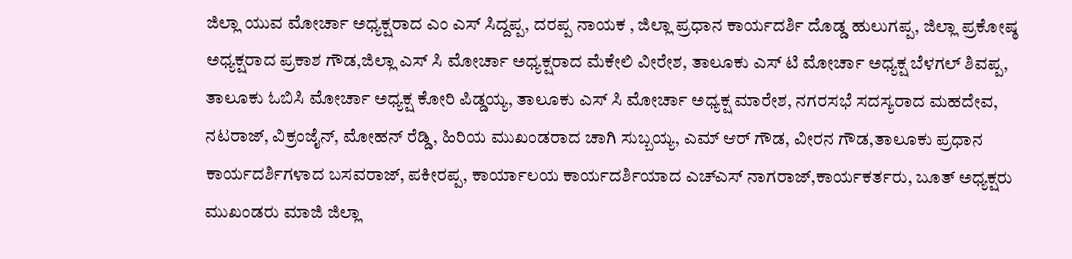ಜಿಲ್ಲಾ ಯುವ ಮೋರ್ಚಾ ಅಧ್ಯಕ್ಷರಾದ ಎಂ ಎಸ್ ಸಿದ್ದಪ್ಪ, ದರಪ್ಪ ನಾಯಕ , ಜಿಲ್ಲಾ ಪ್ರಧಾನ ಕಾರ್ಯದರ್ಶಿ ದೊಡ್ಡ ಹುಲುಗಪ್ಪ, ಜಿಲ್ಲಾ ಪ್ರಕೋಷ್ಠ ಅಧ್ಯಕ್ಷರಾದ ಪ್ರಕಾಶ ಗೌಡ,ಜಿಲ್ಲಾ ಎಸ್ ಸಿ ಮೋರ್ಚಾ ಅಧ್ಯಕ್ಷರಾದ ಮೆಕೇಲಿ ವೀರೇಶ, ತಾಲೂಕು ಎಸ್ ಟಿ ಮೋರ್ಚಾ ಅಧ್ಯಕ್ಷ ಬೆಳಗಲ್ ಶಿವಪ್ಪ, ತಾಲೂಕು ಓಬಿಸಿ ಮೋರ್ಚಾ ಅಧ್ಯಕ್ಷ ಕೋರಿ ಪಿಡ್ಡಯ್ಯ, ತಾಲೂಕು ಎಸ್ ಸಿ ಮೋರ್ಚಾ ಅಧ್ಯಕ್ಷ ಮಾರೇಶ, ನಗರಸಭೆ ಸದಸ್ಯರಾದ ಮಹದೇವ, ನಟರಾಜ್, ವಿಕ್ರಂಜೈನ್, ಮೋಹನ್ ರೆಡ್ಡಿ, ಹಿರಿಯ ಮುಖಂಡರಾದ ಚಾಗಿ ಸುಬ್ಬಯ್ಯ, ಎಮ್ ಆರ್ ಗೌಡ, ವೀರನ ಗೌಡ,ತಾಲೂಕು ಪ್ರಧಾನ ಕಾರ್ಯದರ್ಶಿಗಳಾದ ಬಸವರಾಜ್, ಪಕೀರಪ್ಪ, ಕಾರ್ಯಾಲಯ ಕಾರ್ಯದರ್ಶಿಯಾದ ಎಚ್ಎಸ್ ನಾಗರಾಜ್,ಕಾರ್ಯಕರ್ತರು, ಬೂತ್ ಅಧ್ಯಕ್ಷರು ಮುಖಂಡರು ಮಾಜಿ ಜಿಲ್ಲಾ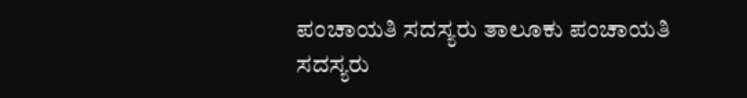ಪಂಚಾಯತಿ ಸದಸ್ಯರು ತಾಲೂಕು ಪಂಚಾಯತಿ ಸದಸ್ಯರು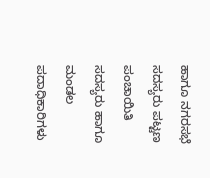ಹಾಗೂ ನಗರಸಭೆ ಸದಸ್ಯರು ಪಟ್ಟಣ ಪಂಚಾಯಿತಿ ಸದಸ್ಯರು ಹಾಗೂ ಮಂಡಲ ಪದಾಧಿಕಾರಿಗಳು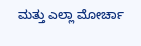ಮತ್ತು ಎಲ್ಲಾ ಮೋರ್ಚಾ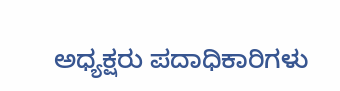ಅಧ್ಯಕ್ಷರು ಪದಾಧಿಕಾರಿಗಳು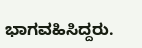ಭಾಗವಹಿಸಿದ್ದರು.